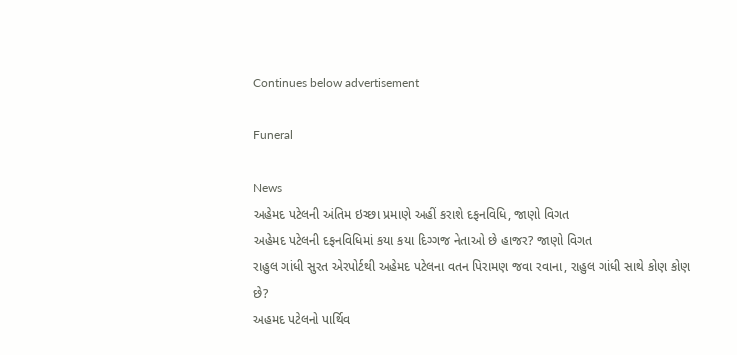Continues below advertisement

Funeral

News
અહેમદ પટેલની અંતિમ ઇચ્છા પ્રમાણે અહીં કરાશે દફનવિધિ, જાણો વિગત
અહેમદ પટેલની દફનવિધિમાં કયા કયા દિગ્ગજ નેતાઓ છે હાજર? જાણો વિગત
રાહુલ ગાંધી સુરત એરપોર્ટથી અહેમદ પટેલના વતન પિરામણ જવા રવાના, રાહુલ ગાંધી સાથે કોણ કોણ છે?
અહમદ પટેલનો પાર્થિવ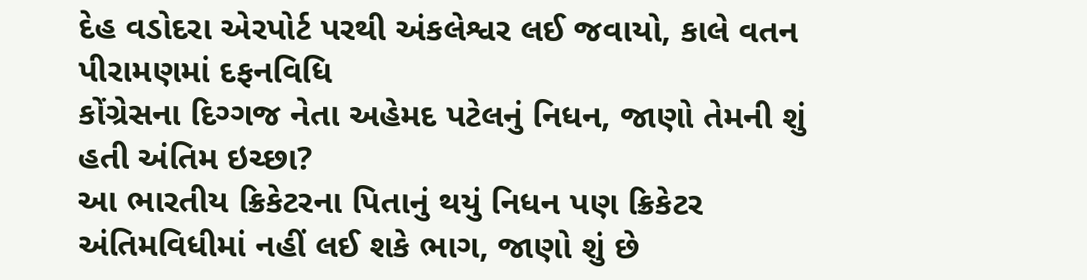દેહ વડોદરા એરપોર્ટ પરથી અંકલેશ્વર લઈ જવાયો, કાલે વતન પીરામણમાં દફનવિધિ
કોંગ્રેસના દિગ્ગજ નેતા અહેમદ પટેલનું નિધન, જાણો તેમની શું હતી અંતિમ ઇચ્છા?
આ ભારતીય ક્રિકેટરના પિતાનું થયું નિધન પણ ક્રિકેટર અંતિમવિધીમાં નહીં લઈ શકે ભાગ, જાણો શું છે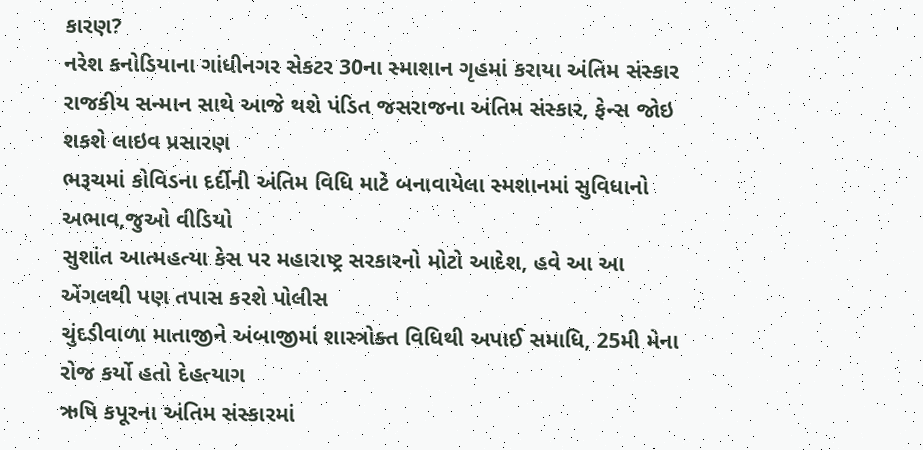કારણ?
નરેશ કનોડિયાના ગાંધીનગર સેકટર 30ના સ્માશાન ગૃહમાં કરાયા અંતિમ સંસ્કાર
રાજકીય સન્માન સાથે આજે થશે પંડિત જસરાજના અંતિમ સંસ્કાર, ફેન્સ જોઇ શકશે લાઇવ પ્રસારણ
ભરૂચમાં કોવિડના દર્દીની અંતિમ વિધિ માટે બનાવાયેલા સ્મશાનમાં સુવિધાનો અભાવ,જુઓ વીડિયો
સુશાંત આત્મહત્યા કેસ પર મહારાષ્ટ્ર સરકારનો મોટો આદેશ, હવે આ આ એંગલથી પણ તપાસ કરશે પોલીસ
ચુંદડીવાળા માતાજીને અંબાજીમાં શાસ્ત્રોક્ત વિધિથી અપાઈ સમાધિ, 25મી મેના રોજ કર્યો હતો દેહત્યાગ
ઋષિ કપૂરના અંતિમ સંસ્કારમાં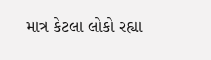માત્ર કેટલા લોકો રહ્યા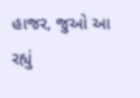હાજર, જુઓ આ રહ્યું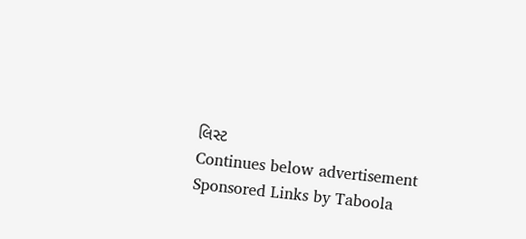લિસ્ટ
Continues below advertisement
Sponsored Links by Taboola